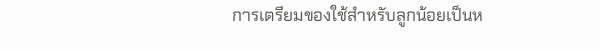การเตรียมของใช้สำหรับลูกน้อยเป็นห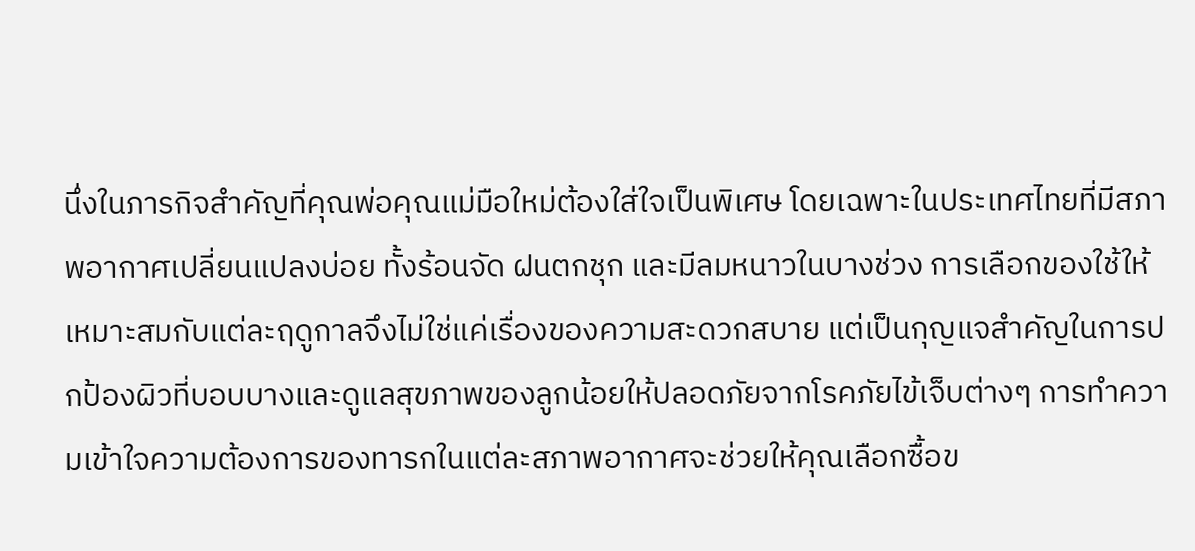นึ่งในภารกิจสำคัญที่คุณพ่อคุณแม่มือใหม่ต้องใส่ใจเป็นพิเศษ โดยเฉพาะในประเทศไทยที่มีสภาพอากาศเปลี่ยนแปลงบ่อย ทั้งร้อนจัด ฝนตกชุก และมีลมหนาวในบางช่วง การเลือกของใช้ให้เหมาะสมกับแต่ละฤดูกาลจึงไม่ใช่แค่เรื่องของความสะดวกสบาย แต่เป็นกุญแจสำคัญในการปกป้องผิวที่บอบบางและดูแลสุขภาพของลูกน้อยให้ปลอดภัยจากโรคภัยไข้เจ็บต่างๆ การทำความเข้าใจความต้องการของทารกในแต่ละสภาพอากาศจะช่วยให้คุณเลือกซื้อข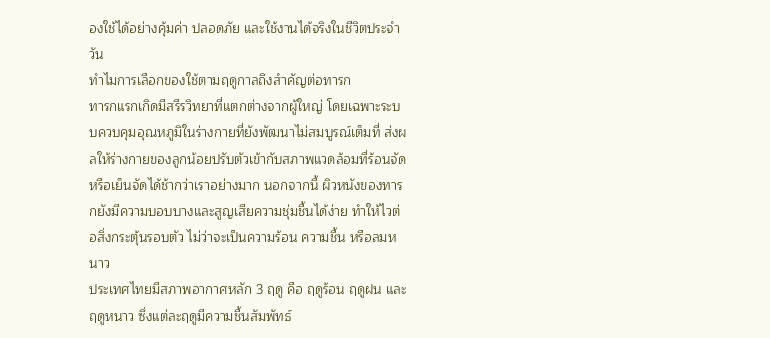องใช้ได้อย่างคุ้มค่า ปลอดภัย และใช้งานได้จริงในชีวิตประจำวัน
ทำไมการเลือกของใช้ตามฤดูกาลถึงสำคัญต่อทารก
ทารกแรกเกิดมีสรีรวิทยาที่แตกต่างจากผู้ใหญ่ โดยเฉพาะระบบควบคุมอุณหภูมิในร่างกายที่ยังพัฒนาไม่สมบูรณ์เต็มที่ ส่งผลให้ร่างกายของลูกน้อยปรับตัวเข้ากับสภาพแวดล้อมที่ร้อนจัดหรือเย็นจัดได้ช้ากว่าเราอย่างมาก นอกจากนี้ ผิวหนังของทารกยังมีความบอบบางและสูญเสียความชุ่มชื้นได้ง่าย ทำให้ไวต่อสิ่งกระตุ้นรอบตัว ไม่ว่าจะเป็นความร้อน ความชื้น หรือลมหนาว
ประเทศไทยมีสภาพอากาศหลัก 3 ฤดู คือ ฤดูร้อน ฤดูฝน และฤดูหนาว ซึ่งแต่ละฤดูมีความชื้นสัมพัทธ์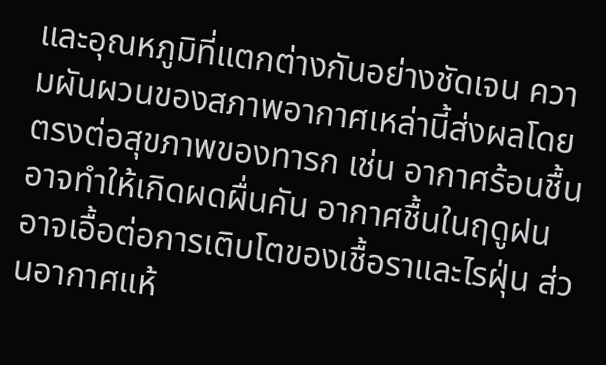และอุณหภูมิที่แตกต่างกันอย่างชัดเจน ความผันผวนของสภาพอากาศเหล่านี้ส่งผลโดยตรงต่อสุขภาพของทารก เช่น อากาศร้อนชื้นอาจทำให้เกิดผดผื่นคัน อากาศชื้นในฤดูฝนอาจเอื้อต่อการเติบโตของเชื้อราและไรฝุ่น ส่วนอากาศแห้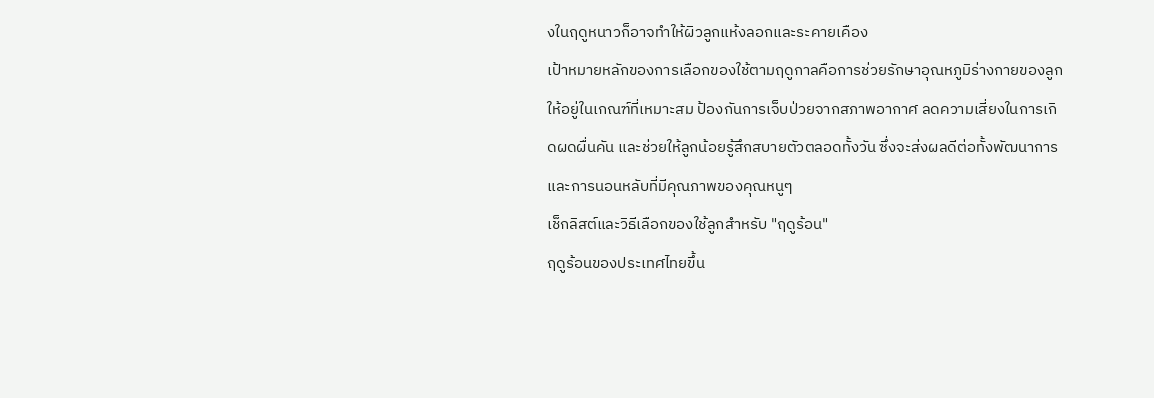งในฤดูหนาวก็อาจทำให้ผิวลูกแห้งลอกและระคายเคือง
เป้าหมายหลักของการเลือกของใช้ตามฤดูกาลคือการช่วยรักษาอุณหภูมิร่างกายของลูกให้อยู่ในเกณฑ์ที่เหมาะสม ป้องกันการเจ็บป่วยจากสภาพอากาศ ลดความเสี่ยงในการเกิดผดผื่นคัน และช่วยให้ลูกน้อยรู้สึกสบายตัวตลอดทั้งวัน ซึ่งจะส่งผลดีต่อทั้งพัฒนาการและการนอนหลับที่มีคุณภาพของคุณหนูๆ
เช็กลิสต์และวิธีเลือกของใช้ลูกสำหรับ "ฤดูร้อน"
ฤดูร้อนของประเทศไทยขึ้น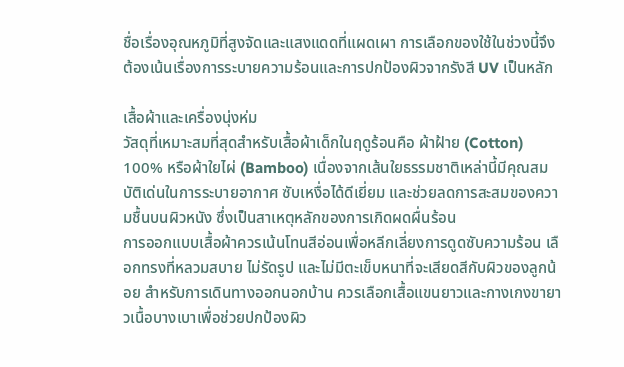ชื่อเรื่องอุณหภูมิที่สูงจัดและแสงแดดที่แผดเผา การเลือกของใช้ในช่วงนี้จึงต้องเน้นเรื่องการระบายความร้อนและการปกป้องผิวจากรังสี UV เป็นหลัก

เสื้อผ้าและเครื่องนุ่งห่ม
วัสดุที่เหมาะสมที่สุดสำหรับเสื้อผ้าเด็กในฤดูร้อนคือ ผ้าฝ้าย (Cotton) 100% หรือผ้าใยไผ่ (Bamboo) เนื่องจากเส้นใยธรรมชาติเหล่านี้มีคุณสมบัติเด่นในการระบายอากาศ ซับเหงื่อได้ดีเยี่ยม และช่วยลดการสะสมของความชื้นบนผิวหนัง ซึ่งเป็นสาเหตุหลักของการเกิดผดผื่นร้อน
การออกแบบเสื้อผ้าควรเน้นโทนสีอ่อนเพื่อหลีกเลี่ยงการดูดซับความร้อน เลือกทรงที่หลวมสบาย ไม่รัดรูป และไม่มีตะเข็บหนาที่จะเสียดสีกับผิวของลูกน้อย สำหรับการเดินทางออกนอกบ้าน ควรเลือกเสื้อแขนยาวและกางเกงขายาวเนื้อบางเบาเพื่อช่วยปกป้องผิว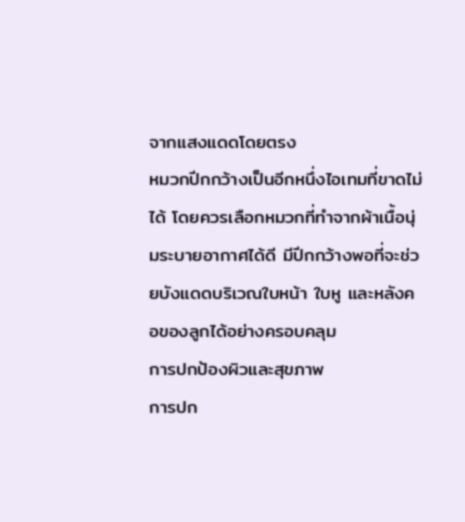จากแสงแดดโดยตรง
หมวกปีกกว้างเป็นอีกหนึ่งไอเทมที่ขาดไม่ได้ โดยควรเลือกหมวกที่ทำจากผ้าเนื้อนุ่มระบายอากาศได้ดี มีปีกกว้างพอที่จะช่วยบังแดดบริเวณใบหน้า ใบหู และหลังคอของลูกได้อย่างครอบคลุม
การปกป้องผิวและสุขภาพ
การปก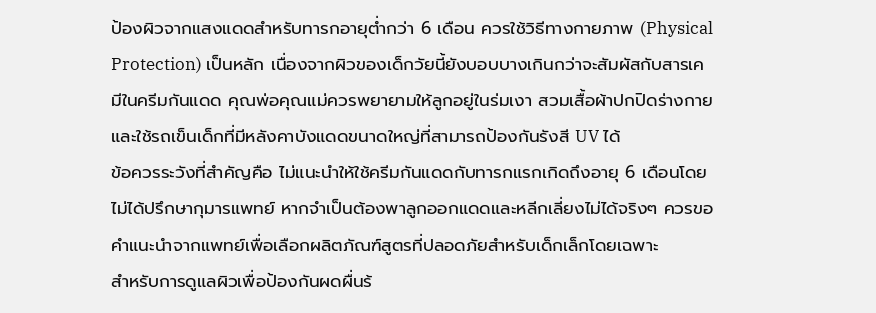ป้องผิวจากแสงแดดสำหรับทารกอายุต่ำกว่า 6 เดือน ควรใช้วิธีทางกายภาพ (Physical Protection) เป็นหลัก เนื่องจากผิวของเด็กวัยนี้ยังบอบบางเกินกว่าจะสัมผัสกับสารเคมีในครีมกันแดด คุณพ่อคุณแม่ควรพยายามให้ลูกอยู่ในร่มเงา สวมเสื้อผ้าปกปิดร่างกาย และใช้รถเข็นเด็กที่มีหลังคาบังแดดขนาดใหญ่ที่สามารถป้องกันรังสี UV ได้
ข้อควรระวังที่สำคัญคือ ไม่แนะนำให้ใช้ครีมกันแดดกับทารกแรกเกิดถึงอายุ 6 เดือนโดยไม่ได้ปรึกษากุมารแพทย์ หากจำเป็นต้องพาลูกออกแดดและหลีกเลี่ยงไม่ได้จริงๆ ควรขอคำแนะนำจากแพทย์เพื่อเลือกผลิตภัณฑ์สูตรที่ปลอดภัยสำหรับเด็กเล็กโดยเฉพาะ
สำหรับการดูแลผิวเพื่อป้องกันผดผื่นร้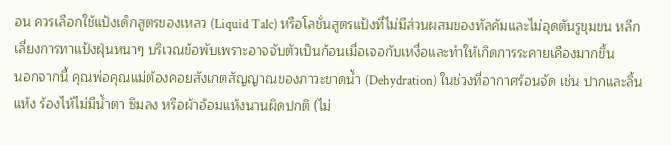อน ควรเลือกใช้แป้งเด็กสูตรของเหลว (Liquid Talc) หรือโลชั่นสูตรแป้งที่ไม่มีส่วนผสมของทัลคัมและไม่อุดตันรูขุมขน หลีกเลี่ยงการทาแป้งฝุ่นหนาๆ บริเวณข้อพับเพราะอาจจับตัวเป็นก้อนเมื่อเจอกับเหงื่อและทำให้เกิดการระคายเคืองมากขึ้น
นอกจากนี้ คุณพ่อคุณแม่ต้องคอยสังเกตสัญญาณของภาวะขาดน้ำ (Dehydration) ในช่วงที่อากาศร้อนจัด เช่น ปากและลิ้นแห้ง ร้องไห้ไม่มีน้ำตา ซึมลง หรือผ้าอ้อมแห้งนานผิดปกติ (ไม่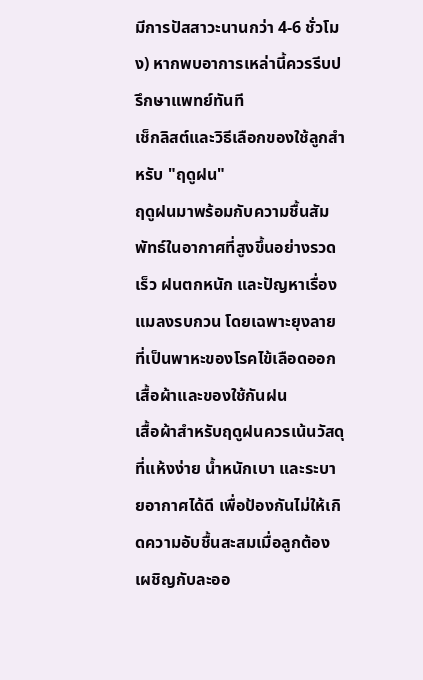มีการปัสสาวะนานกว่า 4-6 ชั่วโมง) หากพบอาการเหล่านี้ควรรีบปรึกษาแพทย์ทันที
เช็กลิสต์และวิธีเลือกของใช้ลูกสำหรับ "ฤดูฝน"
ฤดูฝนมาพร้อมกับความชื้นสัมพัทธ์ในอากาศที่สูงขึ้นอย่างรวดเร็ว ฝนตกหนัก และปัญหาเรื่องแมลงรบกวน โดยเฉพาะยุงลายที่เป็นพาหะของโรคไข้เลือดออก
เสื้อผ้าและของใช้กันฝน
เสื้อผ้าสำหรับฤดูฝนควรเน้นวัสดุที่แห้งง่าย น้ำหนักเบา และระบายอากาศได้ดี เพื่อป้องกันไม่ให้เกิดความอับชื้นสะสมเมื่อลูกต้องเผชิญกับละออ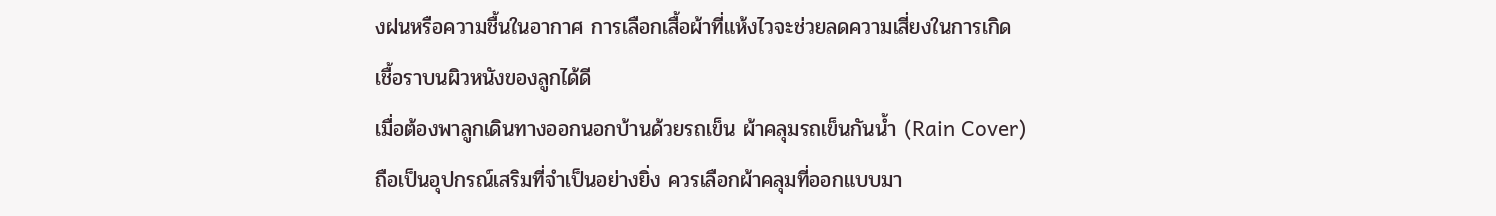งฝนหรือความชื้นในอากาศ การเลือกเสื้อผ้าที่แห้งไวจะช่วยลดความเสี่ยงในการเกิดเชื้อราบนผิวหนังของลูกได้ดี
เมื่อต้องพาลูกเดินทางออกนอกบ้านด้วยรถเข็น ผ้าคลุมรถเข็นกันน้ำ (Rain Cover) ถือเป็นอุปกรณ์เสริมที่จำเป็นอย่างยิ่ง ควรเลือกผ้าคลุมที่ออกแบบมา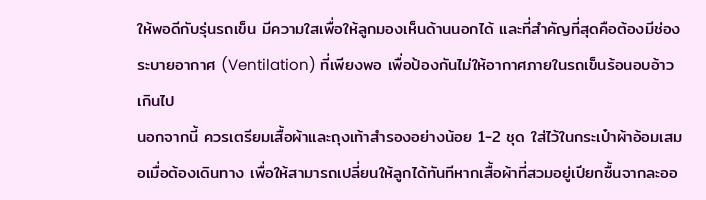ให้พอดีกับรุ่นรถเข็น มีความใสเพื่อให้ลูกมองเห็นด้านนอกได้ และที่สำคัญที่สุดคือต้องมีช่องระบายอากาศ (Ventilation) ที่เพียงพอ เพื่อป้องกันไม่ให้อากาศภายในรถเข็นร้อนอบอ้าวเกินไป
นอกจากนี้ ควรเตรียมเสื้อผ้าและถุงเท้าสำรองอย่างน้อย 1-2 ชุด ใส่ไว้ในกระเป๋าผ้าอ้อมเสมอเมื่อต้องเดินทาง เพื่อให้สามารถเปลี่ยนให้ลูกได้ทันทีหากเสื้อผ้าที่สวมอยู่เปียกชื้นจากละออ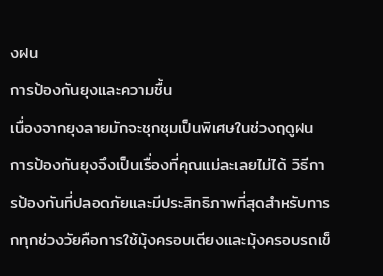งฝน
การป้องกันยุงและความชื้น
เนื่องจากยุงลายมักจะชุกชุมเป็นพิเศษในช่วงฤดูฝน การป้องกันยุงจึงเป็นเรื่องที่คุณแม่ละเลยไม่ได้ วิธีการป้องกันที่ปลอดภัยและมีประสิทธิภาพที่สุดสำหรับทารกทุกช่วงวัยคือการใช้มุ้งครอบเตียงและมุ้งครอบรถเข็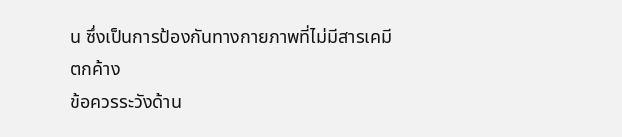น ซึ่งเป็นการป้องกันทางกายภาพที่ไม่มีสารเคมีตกค้าง
ข้อควรระวังด้าน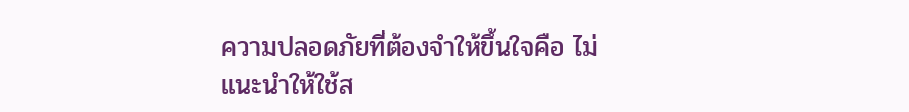ความปลอดภัยที่ต้องจำให้ขึ้นใจคือ ไม่แนะนำให้ใช้ส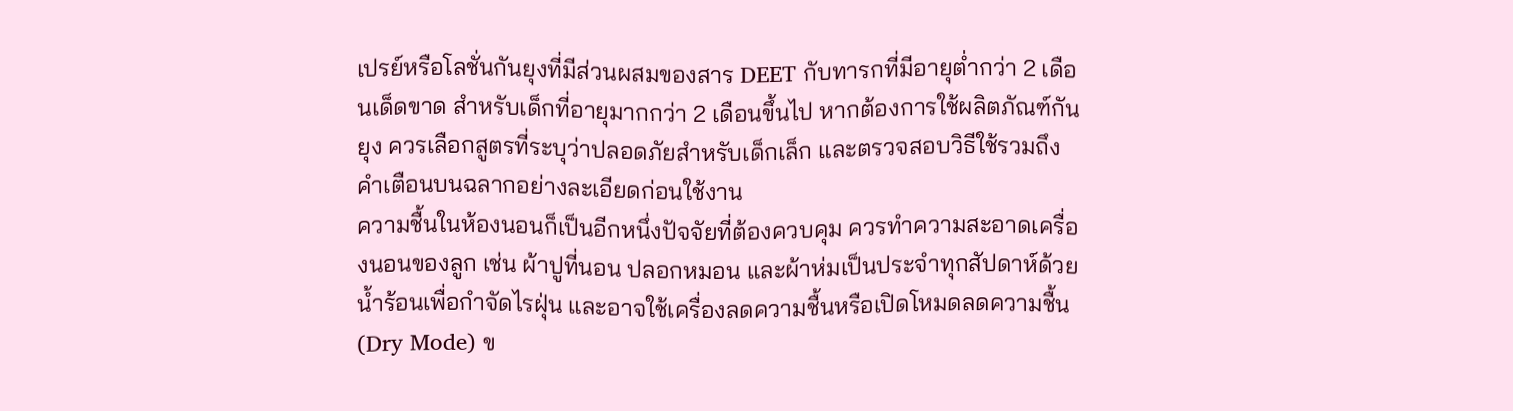เปรย์หรือโลชั่นกันยุงที่มีส่วนผสมของสาร DEET กับทารกที่มีอายุต่ำกว่า 2 เดือนเด็ดขาด สำหรับเด็กที่อายุมากกว่า 2 เดือนขึ้นไป หากต้องการใช้ผลิตภัณฑ์กันยุง ควรเลือกสูตรที่ระบุว่าปลอดภัยสำหรับเด็กเล็ก และตรวจสอบวิธีใช้รวมถึงคำเตือนบนฉลากอย่างละเอียดก่อนใช้งาน
ความชื้นในห้องนอนก็เป็นอีกหนึ่งปัจจัยที่ต้องควบคุม ควรทำความสะอาดเครื่องนอนของลูก เช่น ผ้าปูที่นอน ปลอกหมอน และผ้าห่มเป็นประจำทุกสัปดาห์ด้วยน้ำร้อนเพื่อกำจัดไรฝุ่น และอาจใช้เครื่องลดความชื้นหรือเปิดโหมดลดความชื้น (Dry Mode) ข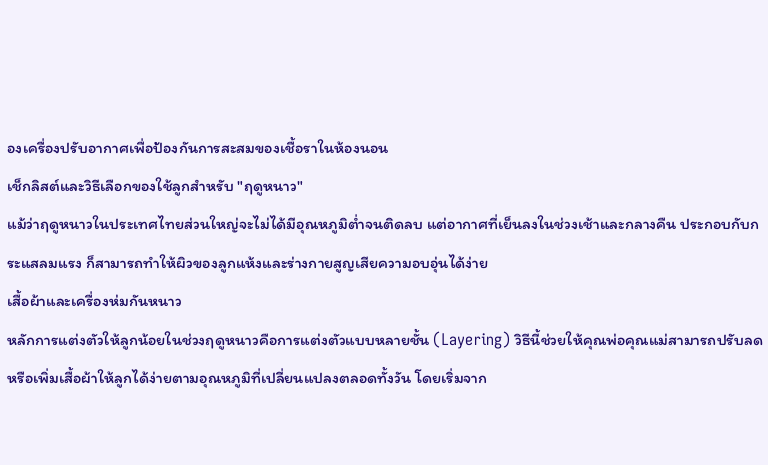องเครื่องปรับอากาศเพื่อป้องกันการสะสมของเชื้อราในห้องนอน
เช็กลิสต์และวิธีเลือกของใช้ลูกสำหรับ "ฤดูหนาว"
แม้ว่าฤดูหนาวในประเทศไทยส่วนใหญ่จะไม่ได้มีอุณหภูมิต่ำจนติดลบ แต่อากาศที่เย็นลงในช่วงเช้าและกลางคืน ประกอบกับกระแสลมแรง ก็สามารถทำให้ผิวของลูกแห้งและร่างกายสูญเสียความอบอุ่นได้ง่าย
เสื้อผ้าและเครื่องห่มกันหนาว
หลักการแต่งตัวให้ลูกน้อยในช่วงฤดูหนาวคือการแต่งตัวแบบหลายชั้น (Layering) วิธีนี้ช่วยให้คุณพ่อคุณแม่สามารถปรับลดหรือเพิ่มเสื้อผ้าให้ลูกได้ง่ายตามอุณหภูมิที่เปลี่ยนแปลงตลอดทั้งวัน โดยเริ่มจาก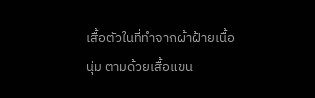เสื้อตัวในที่ทำจากผ้าฝ้ายเนื้อนุ่ม ตามด้วยเสื้อแขน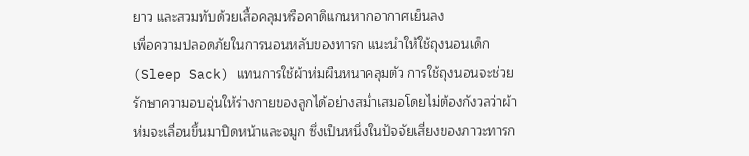ยาว และสวมทับด้วยเสื้อคลุมหรือคาดิแกนหากอากาศเย็นลง
เพื่อความปลอดภัยในการนอนหลับของทารก แนะนำให้ใช้ถุงนอนเด็ก (Sleep Sack) แทนการใช้ผ้าห่มผืนหนาคลุมตัว การใช้ถุงนอนจะช่วยรักษาความอบอุ่นให้ร่างกายของลูกได้อย่างสม่ำเสมอโดยไม่ต้องกังวลว่าผ้าห่มจะเลื่อนขึ้นมาปิดหน้าและจมูก ซึ่งเป็นหนึ่งในปัจจัยเสี่ยงของภาวะทารก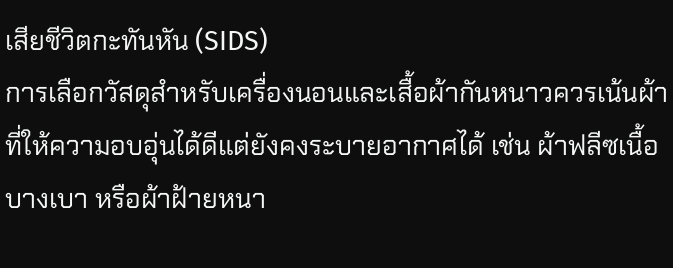เสียชีวิตกะทันหัน (SIDS)
การเลือกวัสดุสำหรับเครื่องนอนและเสื้อผ้ากันหนาวควรเน้นผ้าที่ให้ความอบอุ่นได้ดีแต่ยังคงระบายอากาศได้ เช่น ผ้าฟลีซเนื้อบางเบา หรือผ้าฝ้ายหนา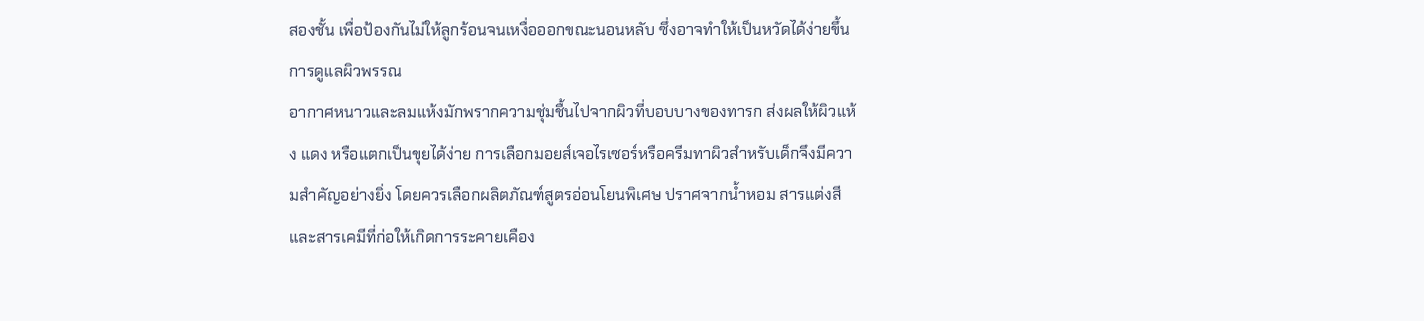สองชั้น เพื่อป้องกันไม่ให้ลูกร้อนจนเหงื่อออกขณะนอนหลับ ซึ่งอาจทำให้เป็นหวัดได้ง่ายขึ้น
การดูแลผิวพรรณ
อากาศหนาวและลมแห้งมักพรากความชุ่มชื้นไปจากผิวที่บอบบางของทารก ส่งผลให้ผิวแห้ง แดง หรือแตกเป็นขุยได้ง่าย การเลือกมอยส์เจอไรเซอร์หรือครีมทาผิวสำหรับเด็กจึงมีความสำคัญอย่างยิ่ง โดยควรเลือกผลิตภัณฑ์สูตรอ่อนโยนพิเศษ ปราศจากน้ำหอม สารแต่งสี และสารเคมีที่ก่อให้เกิดการระคายเคือง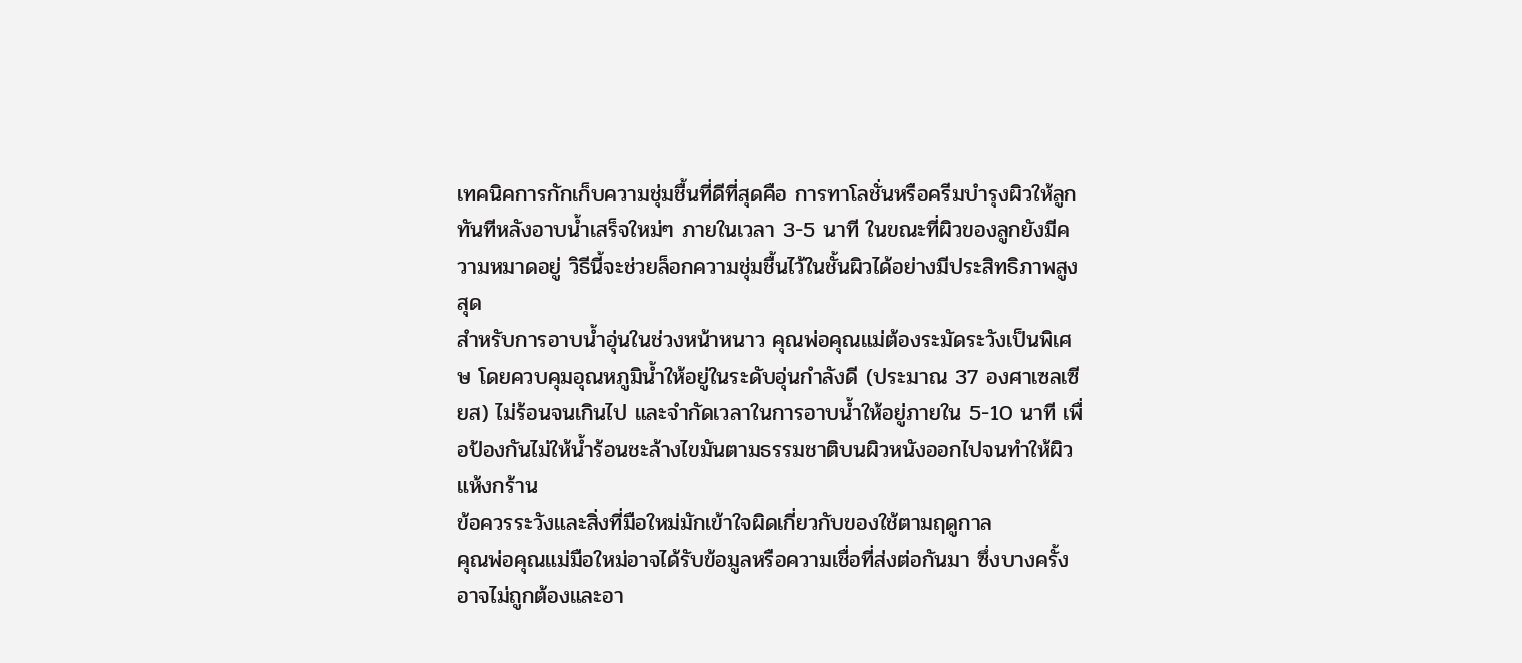เทคนิคการกักเก็บความชุ่มชื้นที่ดีที่สุดคือ การทาโลชั่นหรือครีมบำรุงผิวให้ลูกทันทีหลังอาบน้ำเสร็จใหม่ๆ ภายในเวลา 3-5 นาที ในขณะที่ผิวของลูกยังมีความหมาดอยู่ วิธีนี้จะช่วยล็อกความชุ่มชื้นไว้ในชั้นผิวได้อย่างมีประสิทธิภาพสูงสุด
สำหรับการอาบน้ำอุ่นในช่วงหน้าหนาว คุณพ่อคุณแม่ต้องระมัดระวังเป็นพิเศษ โดยควบคุมอุณหภูมิน้ำให้อยู่ในระดับอุ่นกำลังดี (ประมาณ 37 องศาเซลเซียส) ไม่ร้อนจนเกินไป และจำกัดเวลาในการอาบน้ำให้อยู่ภายใน 5-10 นาที เพื่อป้องกันไม่ให้น้ำร้อนชะล้างไขมันตามธรรมชาติบนผิวหนังออกไปจนทำให้ผิวแห้งกร้าน
ข้อควรระวังและสิ่งที่มือใหม่มักเข้าใจผิดเกี่ยวกับของใช้ตามฤดูกาล
คุณพ่อคุณแม่มือใหม่อาจได้รับข้อมูลหรือความเชื่อที่ส่งต่อกันมา ซึ่งบางครั้งอาจไม่ถูกต้องและอา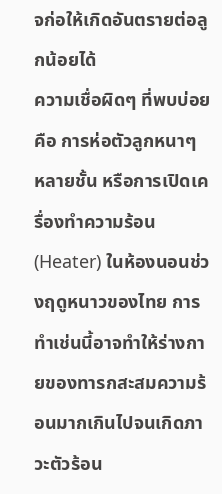จก่อให้เกิดอันตรายต่อลูกน้อยได้
ความเชื่อผิดๆ ที่พบบ่อยคือ การห่อตัวลูกหนาๆ หลายชั้น หรือการเปิดเครื่องทำความร้อน (Heater) ในห้องนอนช่วงฤดูหนาวของไทย การทำเช่นนี้อาจทำให้ร่างกายของทารกสะสมความร้อนมากเกินไปจนเกิดภาวะตัวร้อน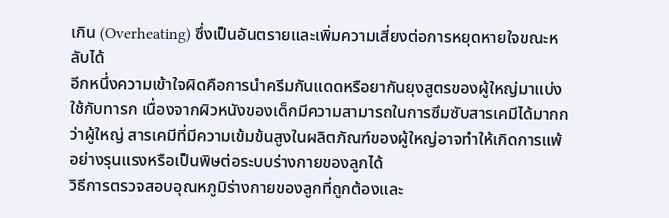เกิน (Overheating) ซึ่งเป็นอันตรายและเพิ่มความเสี่ยงต่อการหยุดหายใจขณะหลับได้
อีกหนึ่งความเข้าใจผิดคือการนำครีมกันแดดหรือยากันยุงสูตรของผู้ใหญ่มาแบ่งใช้กับทารก เนื่องจากผิวหนังของเด็กมีความสามารถในการซึมซับสารเคมีได้มากกว่าผู้ใหญ่ สารเคมีที่มีความเข้มข้นสูงในผลิตภัณฑ์ของผู้ใหญ่อาจทำให้เกิดการแพ้อย่างรุนแรงหรือเป็นพิษต่อระบบร่างกายของลูกได้
วิธีการตรวจสอบอุณหภูมิร่างกายของลูกที่ถูกต้องและ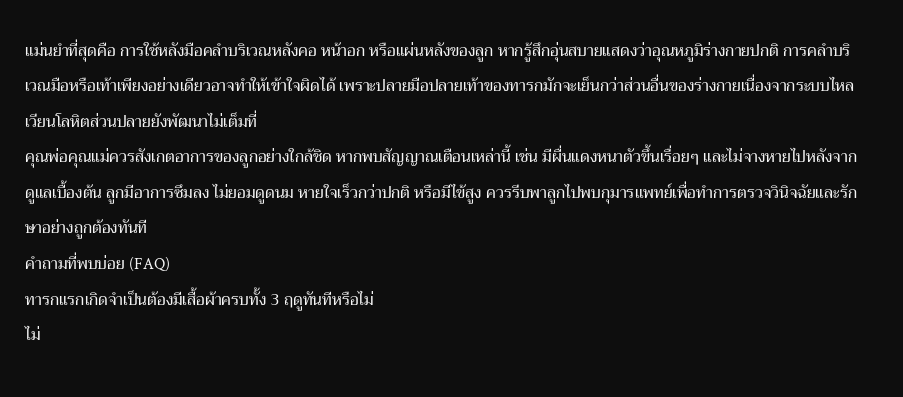แม่นยำที่สุดคือ การใช้หลังมือคลำบริเวณหลังคอ หน้าอก หรือแผ่นหลังของลูก หากรู้สึกอุ่นสบายแสดงว่าอุณหภูมิร่างกายปกติ การคลำบริเวณมือหรือเท้าเพียงอย่างเดียวอาจทำให้เข้าใจผิดได้ เพราะปลายมือปลายเท้าของทารกมักจะเย็นกว่าส่วนอื่นของร่างกายเนื่องจากระบบไหลเวียนโลหิตส่วนปลายยังพัฒนาไม่เต็มที่
คุณพ่อคุณแม่ควรสังเกตอาการของลูกอย่างใกล้ชิด หากพบสัญญาณเตือนเหล่านี้ เช่น มีผื่นแดงหนาตัวขึ้นเรื่อยๆ และไม่จางหายไปหลังจากดูแลเบื้องต้น ลูกมีอาการซึมลง ไม่ยอมดูดนม หายใจเร็วกว่าปกติ หรือมีไข้สูง ควรรีบพาลูกไปพบกุมารแพทย์เพื่อทำการตรวจวินิจฉัยและรักษาอย่างถูกต้องทันที
คำถามที่พบบ่อย (FAQ)
ทารกแรกเกิดจำเป็นต้องมีเสื้อผ้าครบทั้ง 3 ฤดูทันทีหรือไม่
ไม่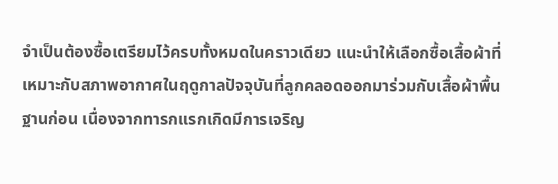จำเป็นต้องซื้อเตรียมไว้ครบทั้งหมดในคราวเดียว แนะนำให้เลือกซื้อเสื้อผ้าที่เหมาะกับสภาพอากาศในฤดูกาลปัจจุบันที่ลูกคลอดออกมาร่วมกับเสื้อผ้าพื้นฐานก่อน เนื่องจากทารกแรกเกิดมีการเจริญ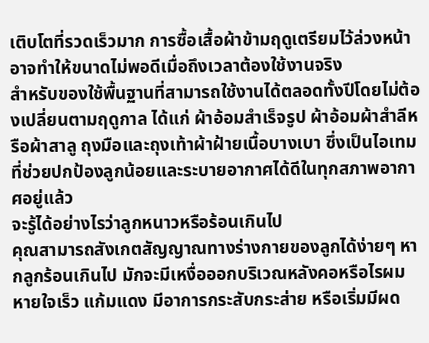เติบโตที่รวดเร็วมาก การซื้อเสื้อผ้าข้ามฤดูเตรียมไว้ล่วงหน้าอาจทำให้ขนาดไม่พอดีเมื่อถึงเวลาต้องใช้งานจริง
สำหรับของใช้พื้นฐานที่สามารถใช้งานได้ตลอดทั้งปีโดยไม่ต้องเปลี่ยนตามฤดูกาล ได้แก่ ผ้าอ้อมสำเร็จรูป ผ้าอ้อมผ้าสำลีหรือผ้าสาลู ถุงมือและถุงเท้าผ้าฝ้ายเนื้อบางเบา ซึ่งเป็นไอเทมที่ช่วยปกป้องลูกน้อยและระบายอากาศได้ดีในทุกสภาพอากาศอยู่แล้ว
จะรู้ได้อย่างไรว่าลูกหนาวหรือร้อนเกินไป
คุณสามารถสังเกตสัญญาณทางร่างกายของลูกได้ง่ายๆ หากลูกร้อนเกินไป มักจะมีเหงื่อออกบริเวณหลังคอหรือไรผม หายใจเร็ว แก้มแดง มีอาการกระสับกระส่าย หรือเริ่มมีผด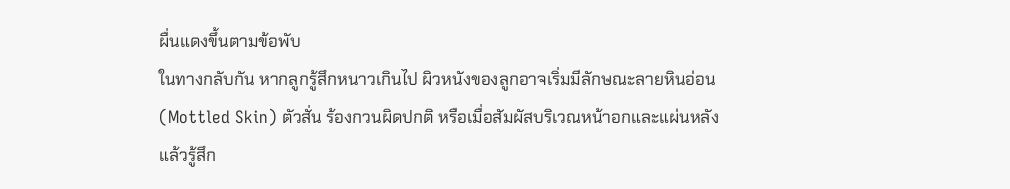ผื่นแดงขึ้นตามข้อพับ
ในทางกลับกัน หากลูกรู้สึกหนาวเกินไป ผิวหนังของลูกอาจเริ่มมีลักษณะลายหินอ่อน (Mottled Skin) ตัวสั่น ร้องกวนผิดปกติ หรือเมื่อสัมผัสบริเวณหน้าอกและแผ่นหลังแล้วรู้สึก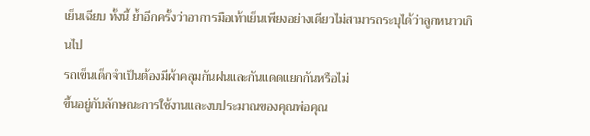เย็นเฉียบ ทั้งนี้ ย้ำอีกครั้งว่าอาการมือเท้าเย็นเพียงอย่างเดียวไม่สามารถระบุได้ว่าลูกหนาวเกินไป
รถเข็นเด็กจำเป็นต้องมีผ้าคลุมกันฝนและกันแดดแยกกันหรือไม่
ขึ้นอยู่กับลักษณะการใช้งานและงบประมาณของคุณพ่อคุณ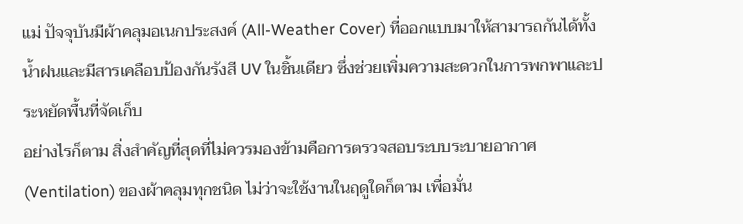แม่ ปัจจุบันมีผ้าคลุมอเนกประสงค์ (All-Weather Cover) ที่ออกแบบมาให้สามารถกันได้ทั้งน้ำฝนและมีสารเคลือบป้องกันรังสี UV ในชิ้นเดียว ซึ่งช่วยเพิ่มความสะดวกในการพกพาและประหยัดพื้นที่จัดเก็บ
อย่างไรก็ตาม สิ่งสำคัญที่สุดที่ไม่ควรมองข้ามคือการตรวจสอบระบบระบายอากาศ (Ventilation) ของผ้าคลุมทุกชนิด ไม่ว่าจะใช้งานในฤดูใดก็ตาม เพื่อมั่น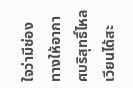ใจว่ามีช่องทางให้อากาศบริสุทธิ์ไหลเวียนได้สะ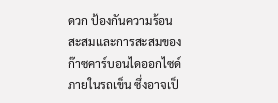ดวก ป้องกันความร้อนสะสมและการสะสมของก๊าซคาร์บอนไดออกไซด์ภายในรถเข็น ซึ่งอาจเป็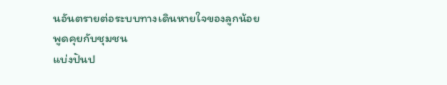นอันตรายต่อระบบทางเดินหายใจของลูกน้อย
พูดคุยกับชุมชน
แบ่งปันป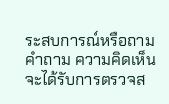ระสบการณ์หรือถามคำถาม ความคิดเห็นจะได้รับการตรวจส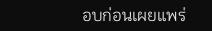อบก่อนเผยแพร่